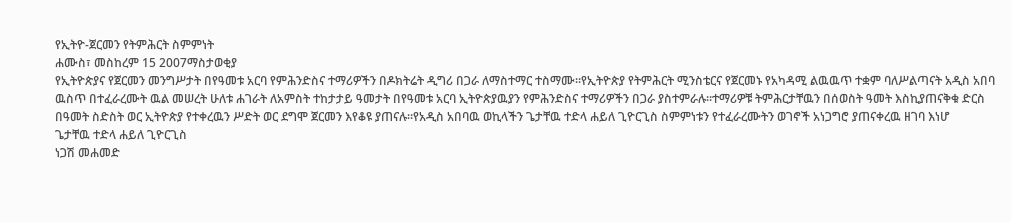የኢትዮ-ጀርመን የትምሕርት ስምምነት
ሐሙስ፣ መስከረም 15 2007ማስታወቂያ
የኢትዮጵያና የጀርመን መንግሥታት በየዓመቱ አርባ የምሕንድስና ተማሪዎችን በዶክትሬት ዲግሪ በጋራ ለማስተማር ተስማሙ።የኢትዮጵያ የትምሕርት ሚንስቴርና የጀርመኑ የአካዳሚ ልዉዉጥ ተቋም ባለሥልጣናት አዲስ አበባ ዉስጥ በተፈራረሙት ዉል መሠረት ሁለቱ ሐገራት ለአምስት ተከታታይ ዓመታት በየዓመቱ አርባ ኢትዮጵያዉያን የምሕንድስና ተማሪዎችን በጋራ ያስተምራሉ።ተማሪዎቹ ትምሕርታቸዉን በሰወስት ዓመት እስኪያጠናቅቁ ድርስ በዓመት ስድስት ወር ኢትዮጵያ የተቀረዉን ሥድት ወር ደግሞ ጀርመን እየቆዩ ያጠናሉ።የአዲስ አበባዉ ወኪላችን ጌታቸዉ ተድላ ሐይለ ጊዮርጊስ ስምምነቱን የተፈራረሙትን ወገኖች አነጋግሮ ያጠናቀረዉ ዘገባ እነሆ
ጌታቸዉ ተድላ ሐይለ ጊዮርጊስ
ነጋሽ መሐመድ